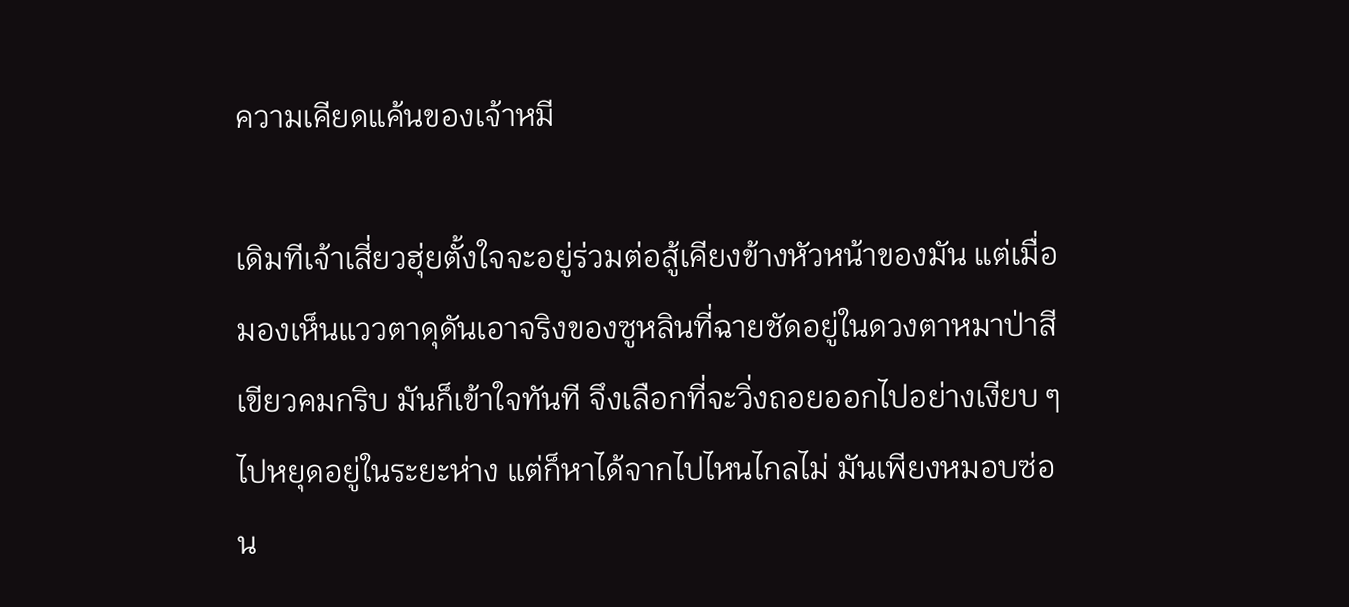ความเคียดแค้นของเจ้าหมี

เดิมทีเจ้าเสี่ยวฮุ่ยตั้งใจจะอยู่ร่วมต่อสู้เคียงข้างหัวหน้าของมัน แต่เมื่อมองเห็นแววตาดุดันเอาจริงของซูหลินที่ฉายชัดอยู่ในดวงตาหมาป่าสีเขียวคมกริบ มันก็เข้าใจทันที จึงเลือกที่จะวิ่งถอยออกไปอย่างเงียบ ๆ ไปหยุดอยู่ในระยะห่าง แต่ก็หาได้จากไปไหนไกลไม่ มันเพียงหมอบซ่อน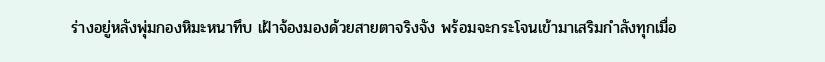ร่างอยู่หลังพุ่มกองหิมะหนาทึบ เฝ้าจ้องมองด้วยสายตาจริงจัง พร้อมจะกระโจนเข้ามาเสริมกำลังทุกเมื่อ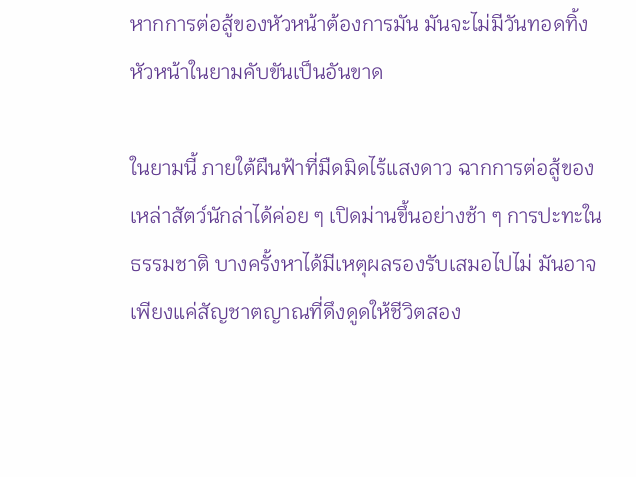หากการต่อสู้ของหัวหน้าต้องการมัน มันจะไม่มีวันทอดทิ้งหัวหน้าในยามคับขันเป็นอันขาด

ในยามนี้ ภายใต้ผืนฟ้าที่มืดมิดไร้แสงดาว ฉากการต่อสู้ของเหล่าสัตว์นักล่าได้ค่อย ๆ เปิดม่านขึ้นอย่างช้า ๆ การปะทะในธรรมชาติ บางครั้งหาได้มีเหตุผลรองรับเสมอไปไม่ มันอาจเพียงแค่สัญชาตญาณที่ดึงดูดให้ชีวิตสอง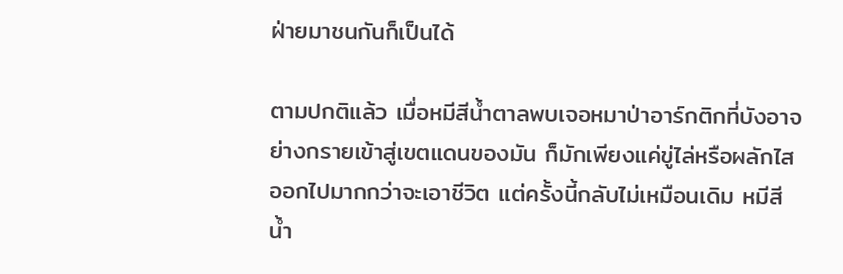ฝ่ายมาชนกันก็เป็นได้

ตามปกติแล้ว เมื่อหมีสีน้ำตาลพบเจอหมาป่าอาร์กติกที่บังอาจย่างกรายเข้าสู่เขตแดนของมัน ก็มักเพียงแค่ขู่ไล่หรือผลักไสออกไปมากกว่าจะเอาชีวิต แต่ครั้งนี้กลับไม่เหมือนเดิม หมีสีน้ำ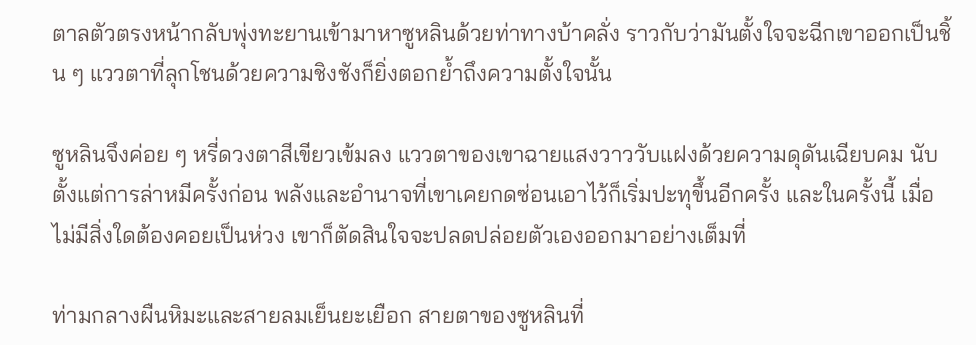ตาลตัวตรงหน้ากลับพุ่งทะยานเข้ามาหาซูหลินด้วยท่าทางบ้าคลั่ง ราวกับว่ามันตั้งใจจะฉีกเขาออกเป็นชิ้น ๆ แววตาที่ลุกโชนด้วยความชิงชังก็ยิ่งตอกย้ำถึงความตั้งใจนั้น

ซูหลินจึงค่อย ๆ หรี่ดวงตาสีเขียวเข้มลง แววตาของเขาฉายแสงวาววับแฝงด้วยความดุดันเฉียบคม นับตั้งแต่การล่าหมีครั้งก่อน พลังและอำนาจที่เขาเคยกดซ่อนเอาไว้ก็เริ่มปะทุขึ้นอีกครั้ง และในครั้งนี้ เมื่อไม่มีสิ่งใดต้องคอยเป็นห่วง เขาก็ตัดสินใจจะปลดปล่อยตัวเองออกมาอย่างเต็มที่

ท่ามกลางผืนหิมะและสายลมเย็นยะเยือก สายตาของซูหลินที่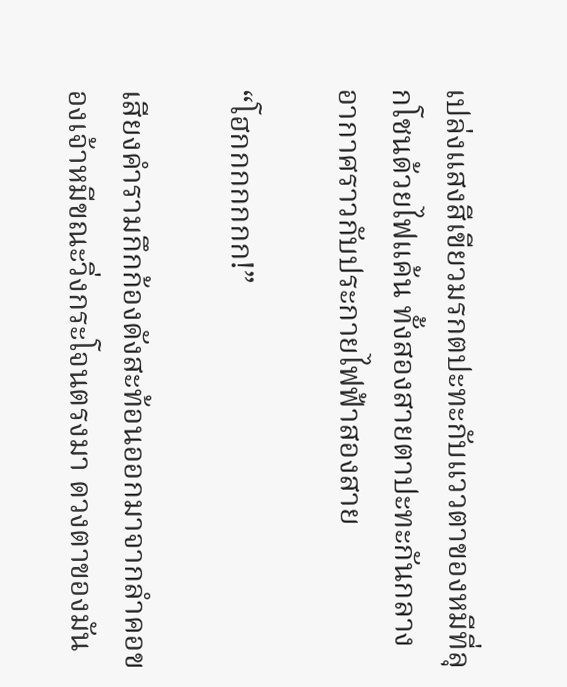เปล่งแสงสีเขียวมรกตปะทะกับแววตาของหมีที่ลุกโชนด้วยไฟแค้น ทั้งสองสายตาปะทะกันกลางอากาศราวกับประกายไฟฟ้าสองสาย

“โฮกกกกกกก!”

เสียงคำรามกึกก้องดังสะท้อนออกมาจากลำคอของเจ้าหมีขณะวิ่งกระโจนตรงมา ดวงตาของมัน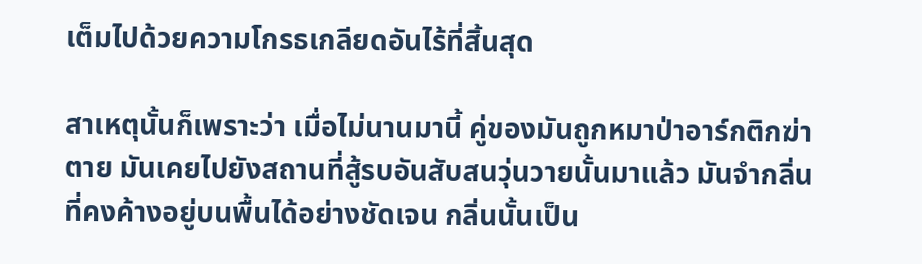เต็มไปด้วยความโกรธเกลียดอันไร้ที่สิ้นสุด

สาเหตุนั้นก็เพราะว่า เมื่อไม่นานมานี้ คู่ของมันถูกหมาป่าอาร์กติกฆ่าตาย มันเคยไปยังสถานที่สู้รบอันสับสนวุ่นวายนั้นมาแล้ว มันจำกลิ่นที่คงค้างอยู่บนพื้นได้อย่างชัดเจน กลิ่นนั้นเป็น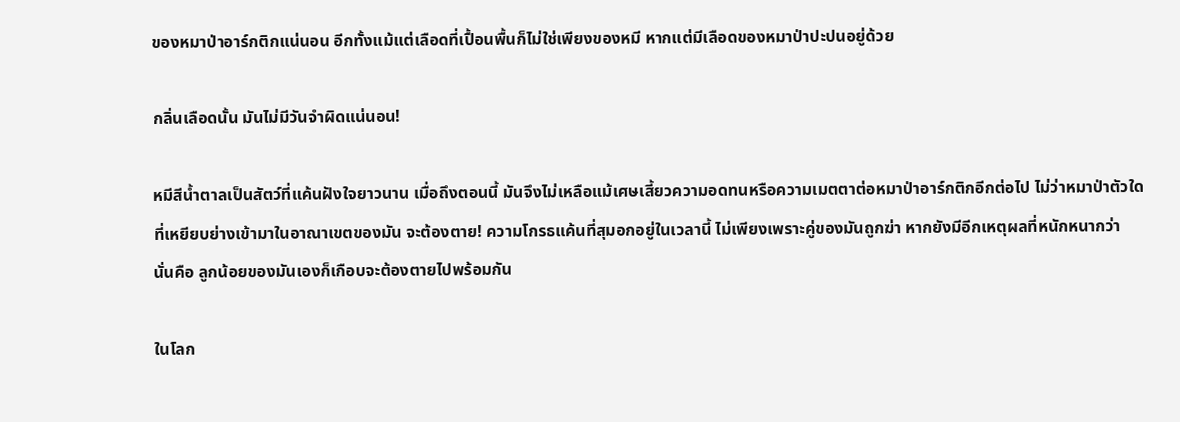ของหมาป่าอาร์กติกแน่นอน อีกทั้งแม้แต่เลือดที่เปื้อนพื้นก็ไม่ใช่เพียงของหมี หากแต่มีเลือดของหมาป่าปะปนอยู่ด้วย

กลิ่นเลือดนั้น มันไม่มีวันจำผิดแน่นอน!

หมีสีน้ำตาลเป็นสัตว์ที่แค้นฝังใจยาวนาน เมื่อถึงตอนนี้ มันจึงไม่เหลือแม้เศษเสี้ยวความอดทนหรือความเมตตาต่อหมาป่าอาร์กติกอีกต่อไป ไม่ว่าหมาป่าตัวใดที่เหยียบย่างเข้ามาในอาณาเขตของมัน จะต้องตาย! ความโกรธแค้นที่สุมอกอยู่ในเวลานี้ ไม่เพียงเพราะคู่ของมันถูกฆ่า หากยังมีอีกเหตุผลที่หนักหนากว่า นั่นคือ ลูกน้อยของมันเองก็เกือบจะต้องตายไปพร้อมกัน

ในโลก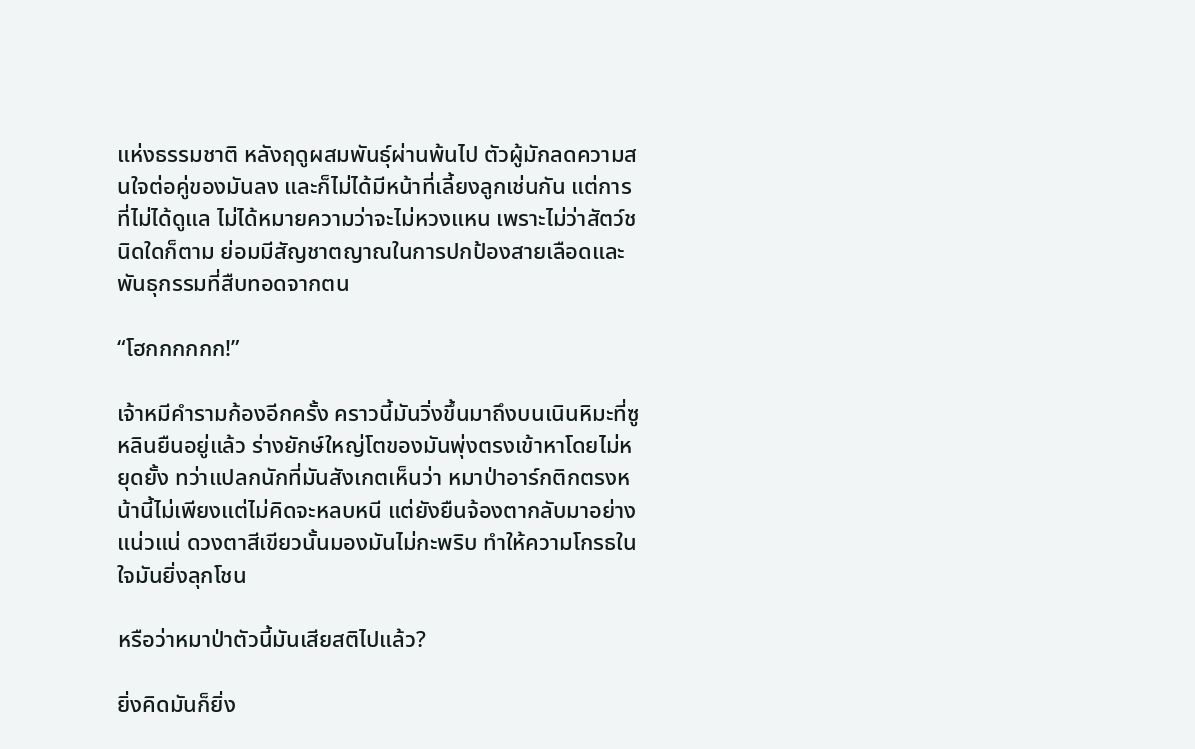แห่งธรรมชาติ หลังฤดูผสมพันธุ์ผ่านพ้นไป ตัวผู้มักลดความสนใจต่อคู่ของมันลง และก็ไม่ได้มีหน้าที่เลี้ยงลูกเช่นกัน แต่การที่ไม่ได้ดูแล ไม่ได้หมายความว่าจะไม่หวงแหน เพราะไม่ว่าสัตว์ชนิดใดก็ตาม ย่อมมีสัญชาตญาณในการปกป้องสายเลือดและพันธุกรรมที่สืบทอดจากตน

“โฮกกกกกก!”

เจ้าหมีคำรามก้องอีกครั้ง คราวนี้มันวิ่งขึ้นมาถึงบนเนินหิมะที่ซูหลินยืนอยู่แล้ว ร่างยักษ์ใหญ่โตของมันพุ่งตรงเข้าหาโดยไม่หยุดยั้ง ทว่าแปลกนักที่มันสังเกตเห็นว่า หมาป่าอาร์กติกตรงหน้านี้ไม่เพียงแต่ไม่คิดจะหลบหนี แต่ยังยืนจ้องตากลับมาอย่างแน่วแน่ ดวงตาสีเขียวนั้นมองมันไม่กะพริบ ทำให้ความโกรธในใจมันยิ่งลุกโชน

หรือว่าหมาป่าตัวนี้มันเสียสติไปแล้ว?

ยิ่งคิดมันก็ยิ่ง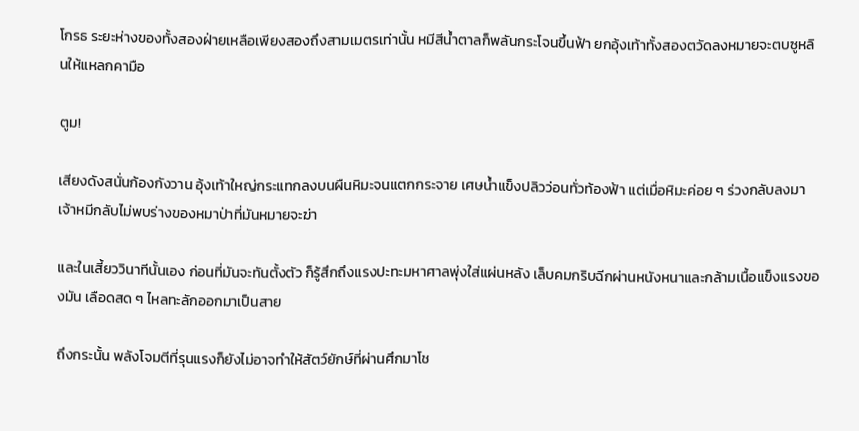โกรธ ระยะห่างของทั้งสองฝ่ายเหลือเพียงสองถึงสามเมตรเท่านั้น หมีสีน้ำตาลก็พลันกระโจนขึ้นฟ้า ยกอุ้งเท้าทั้งสองตวัดลงหมายจะตบซูหลินให้แหลกคามือ

ตูม!

เสียงดังสนั่นก้องกังวาน อุ้งเท้าใหญ่กระแทกลงบนผืนหิมะจนแตกกระจาย เศษน้ำแข็งปลิวว่อนทั่วท้องฟ้า แต่เมื่อหิมะค่อย ๆ ร่วงกลับลงมา เจ้าหมีกลับไม่พบร่างของหมาป่าที่มันหมายจะฆ่า

และในเสี้ยววินาทีนั้นเอง ก่อนที่มันจะทันตั้งตัว ก็รู้สึกถึงแรงปะทะมหาศาลพุ่งใส่แผ่นหลัง เล็บคมกริบฉีกผ่านหนังหนาและกล้ามเนื้อแข็งแรงของมัน เลือดสด ๆ ไหลทะลักออกมาเป็นสาย

ถึงกระนั้น พลังโจมตีที่รุนแรงก็ยังไม่อาจทำให้สัตว์ยักษ์ที่ผ่านศึกมาโช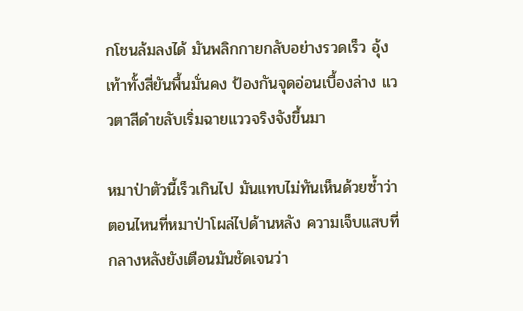กโชนล้มลงได้ มันพลิกกายกลับอย่างรวดเร็ว อุ้งเท้าทั้งสี่ยันพื้นมั่นคง ป้องกันจุดอ่อนเบื้องล่าง แววตาสีดำขลับเริ่มฉายแววจริงจังขึ้นมา

หมาป่าตัวนี้เร็วเกินไป มันแทบไม่ทันเห็นด้วยซ้ำว่าตอนไหนที่หมาป่าโผล่ไปด้านหลัง ความเจ็บแสบที่กลางหลังยังเตือนมันชัดเจนว่า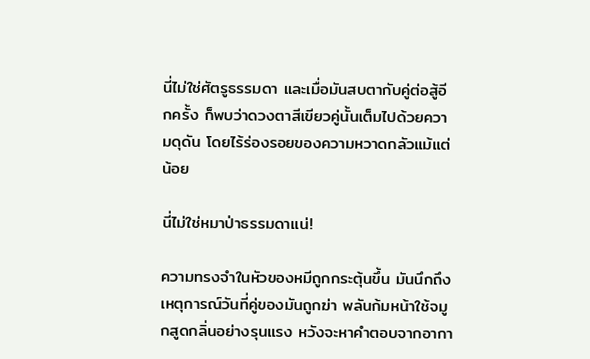นี่ไม่ใช่ศัตรูธรรมดา และเมื่อมันสบตากับคู่ต่อสู้อีกครั้ง ก็พบว่าดวงตาสีเขียวคู่นั้นเต็มไปด้วยความดุดัน โดยไร้ร่องรอยของความหวาดกลัวแม้แต่น้อย

นี่ไม่ใช่หมาป่าธรรมดาแน่!

ความทรงจำในหัวของหมีถูกกระตุ้นขึ้น มันนึกถึงเหตุการณ์วันที่คู่ของมันถูกฆ่า พลันก้มหน้าใช้จมูกสูดกลิ่นอย่างรุนแรง หวังจะหาคำตอบจากอากา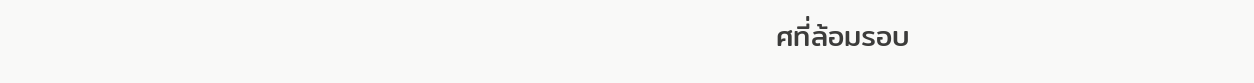ศที่ล้อมรอบ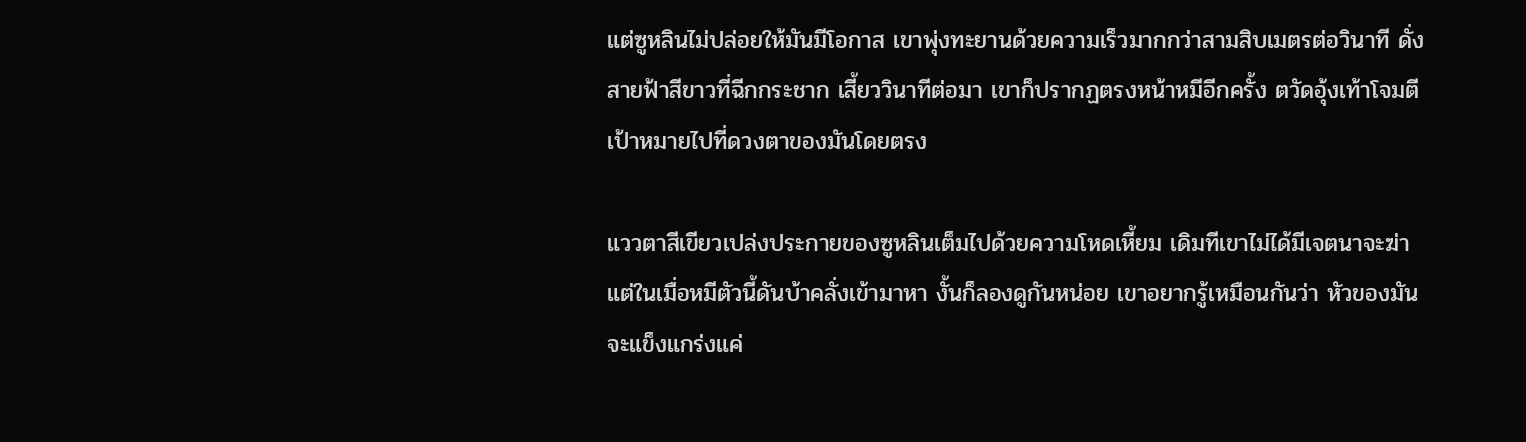แต่ซูหลินไม่ปล่อยให้มันมีโอกาส เขาพุ่งทะยานด้วยความเร็วมากกว่าสามสิบเมตรต่อวินาที ดั่งสายฟ้าสีขาวที่ฉีกกระชาก เสี้ยววินาทีต่อมา เขาก็ปรากฏตรงหน้าหมีอีกครั้ง ตวัดอุ้งเท้าโจมตีเป้าหมายไปที่ดวงตาของมันโดยตรง

แววตาสีเขียวเปล่งประกายของซูหลินเต็มไปด้วยความโหดเหี้ยม เดิมทีเขาไม่ได้มีเจตนาจะฆ่า แต่ในเมื่อหมีตัวนี้ดันบ้าคลั่งเข้ามาหา งั้นก็ลองดูกันหน่อย เขาอยากรู้เหมือนกันว่า หัวของมันจะแข็งแกร่งแค่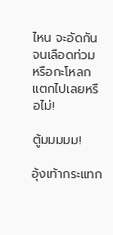ไหน จะอัดกันจนเลือดท่วม หรือกะโหลกแตกไปเลยหรือไม่!

ตู้มมมมม!

อุ้งเท้ากระแทก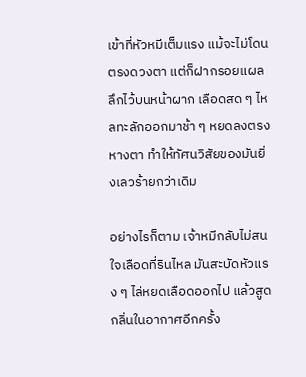เข้าที่หัวหมีเต็มแรง แม้จะไม่โดนตรงดวงตา แต่ก็ฝากรอยแผลลึกไว้บนหน้าผาก เลือดสด ๆ ไหลทะลักออกมาช้า ๆ หยดลงตรงหางตา ทำให้ทัศนวิสัยของมันยิ่งเลวร้ายกว่าเดิม

อย่างไรก็ตาม เจ้าหมีกลับไม่สนใจเลือดที่รินไหล มันสะบัดหัวแรง ๆ ไล่หยดเลือดออกไป แล้วสูดกลิ่นในอากาศอีกครั้ง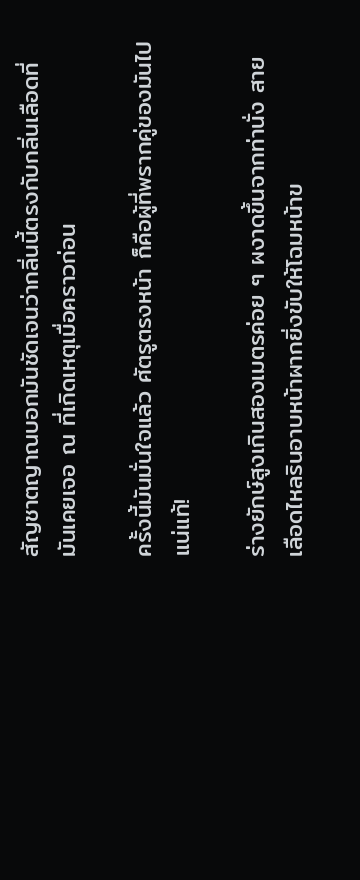สัญชาตญาณบอกมันชัดเจนว่ากลิ่นนี้ตรงกับกลิ่นเลือดที่มันเคยเจอ ณ ที่เกิดเหตุเมื่อคราวก่อน

ครั้งนี้มันมั่นใจแล้ว ศัตรูตรงหน้า ก็คือผู้ที่พรากคู่ของมันไปแน่แท้!

ร่างยักษ์สูงเกินสองเมตรค่อย ๆ ผงาดขึ้นจากท่านั่ง สายเลือดไหลรินอาบหน้าผากยิ่งขับให้โฉมหน้าข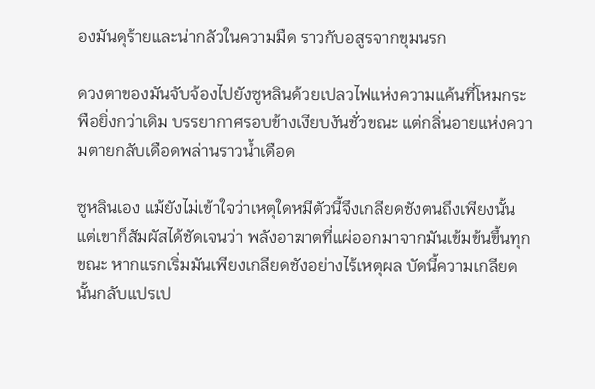องมันดุร้ายและน่ากลัวในความมืด ราวกับอสูรจากขุมนรก

ดวงตาของมันจับจ้องไปยังซูหลินด้วยเปลวไฟแห่งความแค้นที่โหมกระพือยิ่งกว่าเดิม บรรยากาศรอบข้างเงียบงันชั่วขณะ แต่กลิ่นอายแห่งความตายกลับเดือดพล่านราวน้ำเดือด

ซูหลินเอง แม้ยังไม่เข้าใจว่าเหตุใดหมีตัวนี้จึงเกลียดชังตนถึงเพียงนั้น แต่เขาก็สัมผัสได้ชัดเจนว่า พลังอาฆาตที่แผ่ออกมาจากมันเข้มข้นขึ้นทุกขณะ หากแรกเริ่มมันเพียงเกลียดชังอย่างไร้เหตุผล บัดนี้ความเกลียดนั้นกลับแปรเป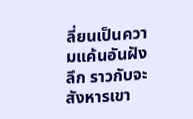ลี่ยนเป็นความแค้นอันฝังลึก ราวกับจะสังหารเขา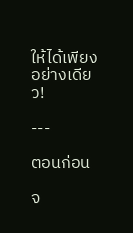ให้ได้เพียงอย่างเดียว!

---

ตอนก่อน

จ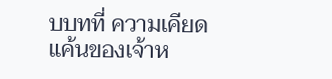บบทที่ ความเคียดแค้นของเจ้าห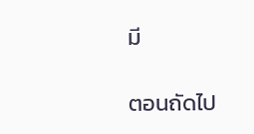มี

ตอนถัดไป